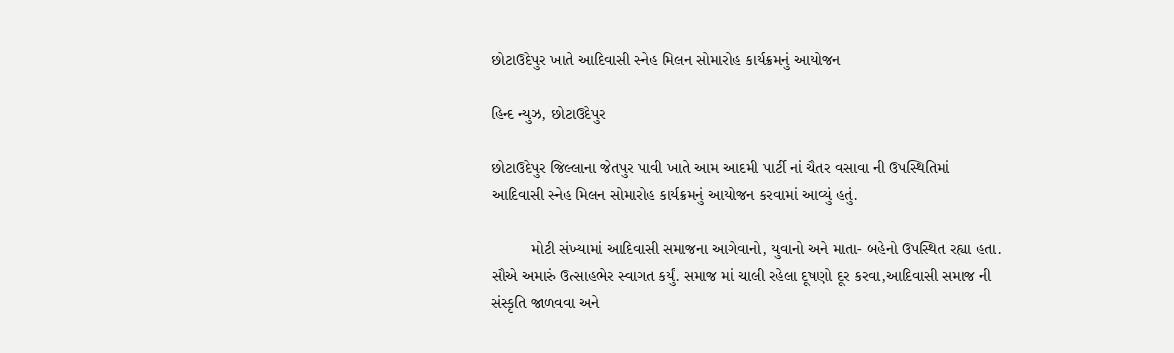છોટાઉદેપુર ખાતે આદિવાસી સ્નેહ મિલન સોમારોહ કાર્યક્રમનું આયોજન

હિન્દ ન્યુઝ, છોટાઉદેપુર

છોટાઉદેપુર જિલ્લાના જેતપુર પાવી ખાતે આમ આદમી પાર્ટી નાં ચૈતર વસાવા ની ઉપસ્થિતિમાં આદિવાસી સ્નેહ મિલન સોમારોહ કાર્યક્રમનું આયોજન કરવામાં આવ્યું હતું.

         મોટી સંખ્યામાં આદિવાસી સમાજના આગેવાનો, યુવાનો અને માતા- બહેનો ઉપસ્થિત રહ્યા હતા. સૌએ અમારું ઉત્સાહભેર સ્વાગત કર્યું. સમાજ માં ચાલી રહેલા દૂષણો દૂર કરવા,આદિવાસી સમાજ ની સંસ્કૃતિ જાળવવા અને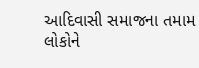આદિવાસી સમાજના તમામ લોકોને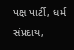પક્ષ પાર્ટી, ધર્મ સંપ્રદાય,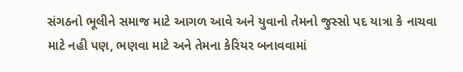સંગઠનો ભૂલીને સમાજ માટે આગળ આવે અને યુવાનો તેમનો જુસ્સો પદ યાત્રા કે નાચવા માટે નહી પણ, ભણવા માટે અને તેમના કેરિયર બનાવવામાં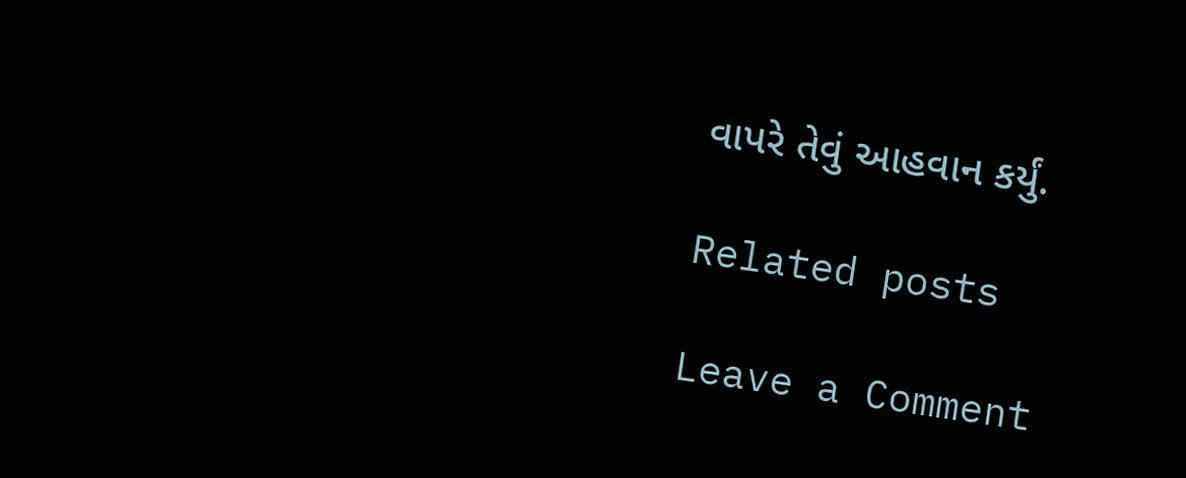વાપરે તેવું આહવાન કર્યું.

Related posts

Leave a Comment